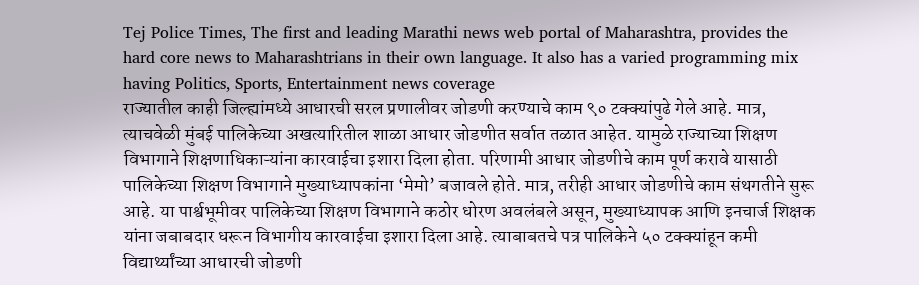Tej Police Times, The first and leading Marathi news web portal of Maharashtra, provides the hard core news to Maharashtrians in their own language. It also has a varied programming mix having Politics, Sports, Entertainment news coverage
राज्यातील काही जिल्ह्यांमध्ये आधारची सरल प्रणालीवर जोडणी करण्याचे काम ९० टक्क्यांपुढे गेले आहे. मात्र, त्याचवेळी मुंबई पालिकेच्या अखत्यारितील शाळा आधार जोडणीत सर्वात तळात आहेत. यामुळे राज्याच्या शिक्षण विभागाने शिक्षणाधिकाऱ्यांना कारवाईचा इशारा दिला होता. परिणामी आधार जोडणीचे काम पूर्ण करावे यासाठी पालिकेच्या शिक्षण विभागाने मुख्याध्यापकांना ‘मेमो’ बजावले होते. मात्र, तरीही आधार जोडणीचे काम संथगतीने सुरू आहे. या पार्श्वभूमीवर पालिकेच्या शिक्षण विभागाने कठोर धोरण अवलंबले असून, मुख्याध्यापक आणि इनचार्ज शिक्षक यांना जबाबदार धरून विभागीय कारवाईचा इशारा दिला आहे. त्याबाबतचे पत्र पालिकेने ५० टक्क्यांहून कमी विद्यार्थ्यांच्या आधारची जोडणी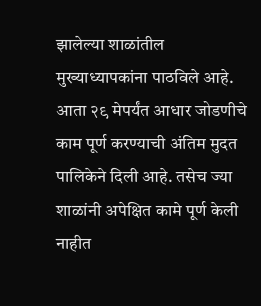झालेल्या शाळांतील मुख्याध्यापकांना पाठविले आहे. आता २९ मेपर्यंत आधार जोडणीचे काम पूर्ण करण्याची अंतिम मुदत पालिकेने दिली आहे. तसेच ज्या शाळांनी अपेक्षित कामे पूर्ण केली नाहीत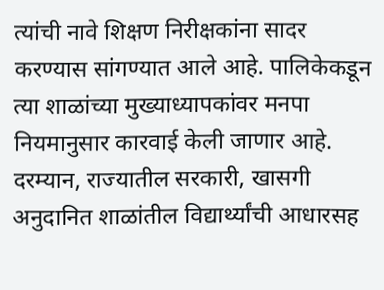त्यांची नावे शिक्षण निरीक्षकांना सादर करण्यास सांगण्यात आले आहे. पालिकेकडून त्या शाळांच्या मुख्याध्यापकांवर मनपा नियमानुसार कारवाई केली जाणार आहे.
दरम्यान, राज्यातील सरकारी, खासगी अनुदानित शाळांतील विद्यार्थ्यांची आधारसह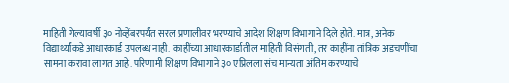माहिती गेल्यावर्षी ३० नोव्हेंबरपर्यंत सरल प्रणालीवर भरण्याचे आदेश शिक्षण विभागाने दिले होते. मात्र, अनेक विद्यार्थ्यांकडे आधारकार्ड उपलब्ध नाही. काहींच्या आधारकार्डातील माहिती विसंगती, तर काहींना तांत्रिक अडचणींचा सामना करावा लागत आहे. परिणामी शिक्षण विभागाने ३० एप्रिलला संच मान्यता अंतिम करण्याचे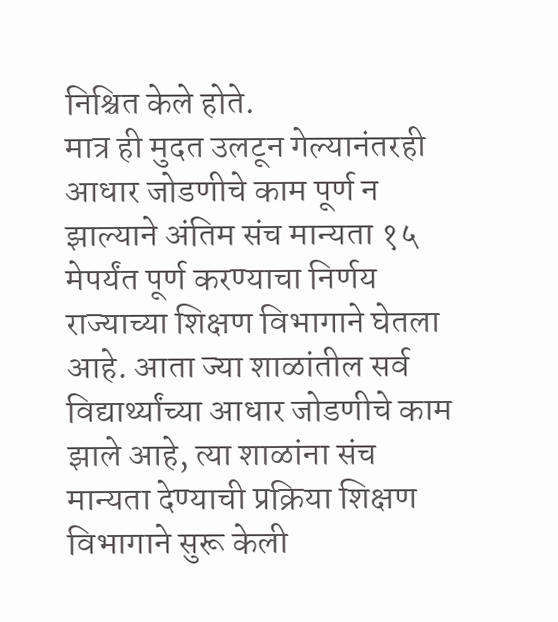निश्चित केले होते.
मात्र ही मुदत उलटून गेल्यानंतरही आधार जोडणीचे काम पूर्ण न झाल्याने अंतिम संच मान्यता १५ मेपर्यंत पूर्ण करण्याचा निर्णय राज्याच्या शिक्षण विभागाने घेतला आहे. आता ज्या शाळांतील सर्व विद्यार्थ्यांच्या आधार जोडणीचे काम झाले आहे, त्या शाळांना संच मान्यता देण्याची प्रक्रिया शिक्षण विभागाने सुरू केली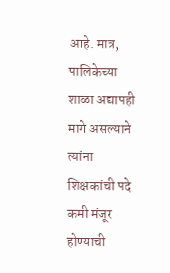आहे. मात्र, पालिकेच्या शाळा अद्यापही मागे असल्याने त्यांना शिक्षकांची पदे कमी मंजूर होण्याची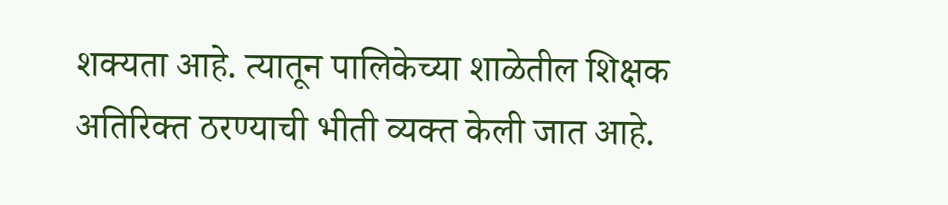शक्यता आहे. त्यातून पालिकेच्या शाळेतील शिक्षक अतिरिक्त ठरण्याची भीती व्यक्त केली जात आहे.